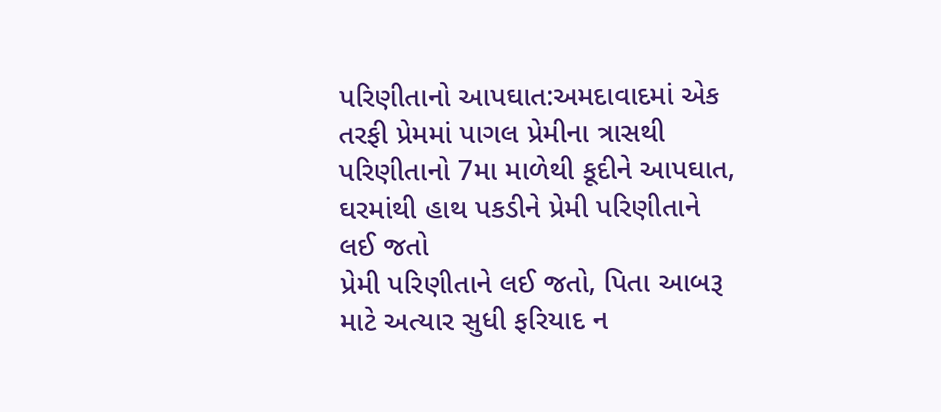પરિણીતાનો આપઘાત:અમદાવાદમાં એક તરફી પ્રેમમાં પાગલ પ્રેમીના ત્રાસથી પરિણીતાનો 7મા માળેથી કૂદીને આપઘાત, ઘરમાંથી હાથ પકડીને પ્રેમી પરિણીતાને લઈ જતો
પ્રેમી પરિણીતાને લઈ જતો, પિતા આબરૂ માટે અત્યાર સુધી ફરિયાદ ન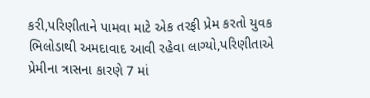કરી,પરિણીતાને પામવા માટે એક તરફી પ્રેમ કરતો યુવક ભિલોડાથી અમદાવાદ આવી રહેવા લાગ્યો,પરિણીતાએ પ્રેમીના ત્રાસના કારણે 7 માં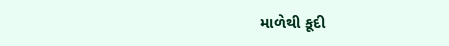માળેથી કૂદી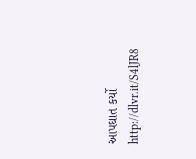આપઘાત કર્યો
http://dlvr.it/S4lJR8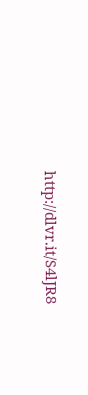http://dlvr.it/S4lJR8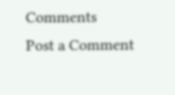Comments
Post a Comment